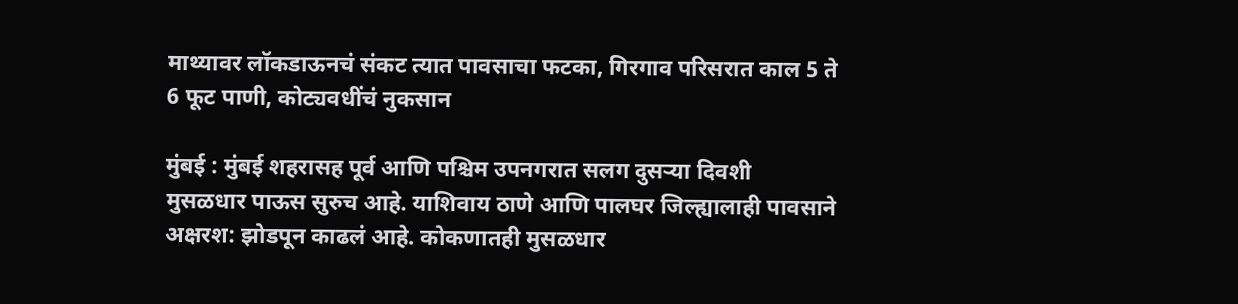माथ्यावर लॉकडाऊनचं संकट त्यात पावसाचा फटका, गिरगाव परिसरात काल 5 ते 6 फूट पाणी, कोट्यवधींचं नुकसान

मुंबई : मुंबई शहरासह पूर्व आणि पश्चिम उपनगरात सलग दुसऱ्या दिवशी मुसळधार पाऊस सुरुच आहे. याशिवाय ठाणे आणि पालघर जिल्ह्यालाही पावसाने अक्षरश: झोडपून काढलं आहे. कोकणातही मुसळधार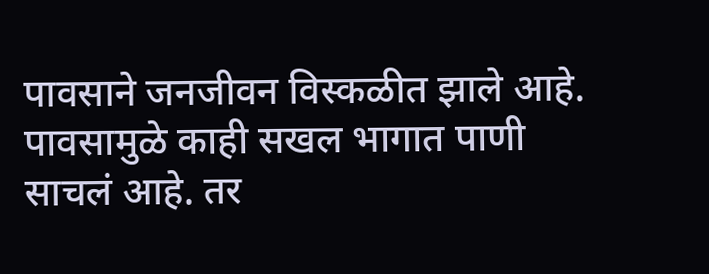पावसाने जनजीवन विस्कळीत झाले आहे. पावसामुळे काही सखल भागात पाणी साचलं आहे. तर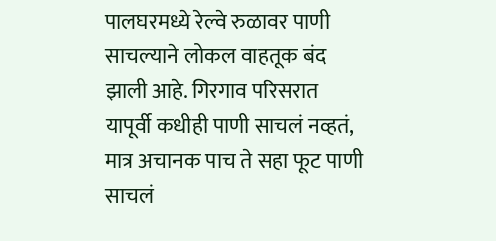पालघरमध्ये रेल्वे रुळावर पाणी साचल्याने लोकल वाहतूक बंद झाली आहे. गिरगाव परिसरात यापूर्वी कधीही पाणी साचलं नव्हतं, मात्र अचानक पाच ते सहा फूट पाणी साचलं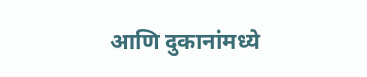आणि दुकानांमध्ये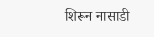शिरून नासाडी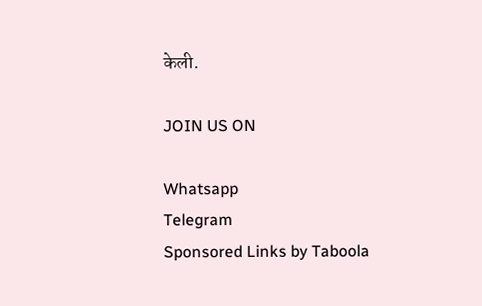केली.

JOIN US ON

Whatsapp
Telegram
Sponsored Links by Taboola